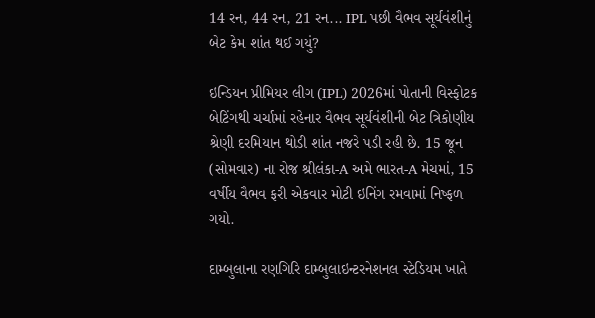14 રન, 44 રન, 21 રન... IPL પછી વૈભવ સૂર્યવંશીનું બેટ કેમ શાંત થઈ ગયું?

ઇન્ડિયન પ્રીમિયર લીગ (IPL) 2026માં પોતાની વિસ્ફોટક બેટિંગથી ચર્ચામાં રહેનાર વૈભવ સૂર્યવંશીની બેટ ત્રિકોણીય શ્રેણી દરમિયાન થોડી શાંત નજરે પડી રહી છે. 15 જૂન (સોમવાર) ના રોજ શ્રીલંકા-A અમે ભારત-A મેચમાં, 15 વર્ષીય વૈભવ ફરી એકવાર મોટી ઇનિંગ રમવામાં નિષ્ફળ ગયો.

દામ્બુલાના રણગિરિ દામ્બુલાઇન્ટરનેશનલ સ્ટેડિયમ ખાતે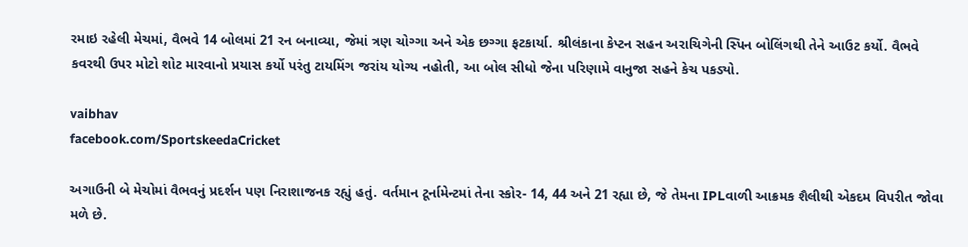રમાઇ રહેલી મેચમાં, વૈભવે 14 બોલમાં 21 રન બનાવ્યા, જેમાં ત્રણ ચોગ્ગા અને એક છગ્ગા ફટકાર્યા. શ્રીલંકાના કેપ્ટન સહન અરાચિગેની સ્પિન બોલિંગથી તેને આઉટ કર્યો. વૈભવે કવરથી ઉપર મોટો શોટ મારવાનો પ્રયાસ કર્યો પરંતુ ટાયમિંગ જરાંય યોગ્ય નહોતી, આ બોલ સીધો જેના પરિણામે વાનુજા સહને કેચ પકડ્યો.

vaibhav
facebook.com/SportskeedaCricket

અગાઉની બે મેચોમાં વૈભવનું પ્રદર્શન પણ નિરાશાજનક રહ્યું હતું. વર્તમાન ટૂર્નામેન્ટમાં તેના સ્કોર- 14, 44 અને 21 રહ્યા છે, જે તેમના IPLવાળી આક્રમક શૈલીથી એકદમ વિપરીત જોવા મળે છે.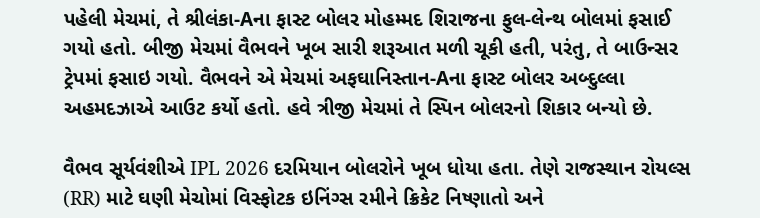પહેલી મેચમાં, તે શ્રીલંકા-Aના ફાસ્ટ બોલર મોહમ્મદ શિરાજના ફુલ-લેન્થ બોલમાં ફસાઈ ગયો હતો. બીજી મેચમાં વૈભવને ખૂબ સારી શરૂઆત મળી ચૂકી હતી, પરંતુ, તે બાઉન્સર ટ્રેપમાં ફસાઇ ગયો. વૈભવને એ મેચમાં અફઘાનિસ્તાન-Aના ફાસ્ટ બોલર અબ્દુલ્લા અહમદઝાએ આઉટ કર્યો હતો. હવે ત્રીજી મેચમાં તે સ્પિન બોલરનો શિકાર બન્યો છે.

વૈભવ સૂર્યવંશીએ IPL 2026 દરમિયાન બોલરોને ખૂબ ધોયા હતા. તેણે રાજસ્થાન રોયલ્સ (RR) માટે ઘણી મેચોમાં વિસ્ફોટક ઇનિંગ્સ રમીને ક્રિકેટ નિષ્ણાતો અને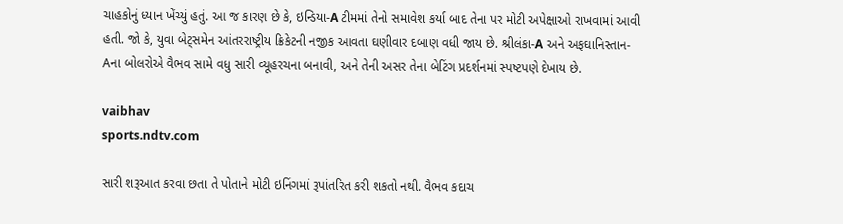ચાહકોનું ધ્યાન ખેંચ્યું હતું. આ જ કારણ છે કે, ઇન્ડિયા-A ટીમમાં તેનો સમાવેશ કર્યા બાદ તેના પર મોટી અપેક્ષાઓ રાખવામાં આવી હતી. જો કે, યુવા બેટ્સમેન આંતરરાષ્ટ્રીય ક્રિકેટની નજીક આવતા ઘણીવાર દબાણ વધી જાય છે. શ્રીલંકા-A અને અફઘાનિસ્તાન-Aના બોલરોએ વૈભવ સામે વધુ સારી વ્યૂહરચના બનાવી, અને તેની અસર તેના બેટિંગ પ્રદર્શનમાં સ્પષ્ટપણે દેખાય છે.

vaibhav
sports.ndtv.com

સારી શરૂઆત કરવા છતા તે પોતાને મોટી ઇનિંગમાં રૂપાંતરિત કરી શકતો નથી. વૈભવ કદાચ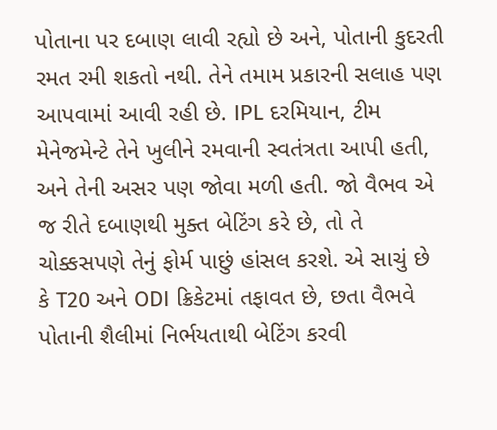પોતાના પર દબાણ લાવી રહ્યો છે અને, પોતાની કુદરતી રમત રમી શકતો નથી. તેને તમામ પ્રકારની સલાહ પણ આપવામાં આવી રહી છે. IPL દરમિયાન, ટીમ મેનેજમેન્ટે તેને ખુલીને રમવાની સ્વતંત્રતા આપી હતી, અને તેની અસર પણ જોવા મળી હતી. જો વૈભવ એ જ રીતે દબાણથી મુક્ત બેટિંગ કરે છે, તો તે ચોક્કસપણે તેનું ફોર્મ પાછું હાંસલ કરશે. એ સાચું છે કે T20 અને ODI ક્રિકેટમાં તફાવત છે, છતા વૈભવે પોતાની શૈલીમાં નિર્ભયતાથી બેટિંગ કરવી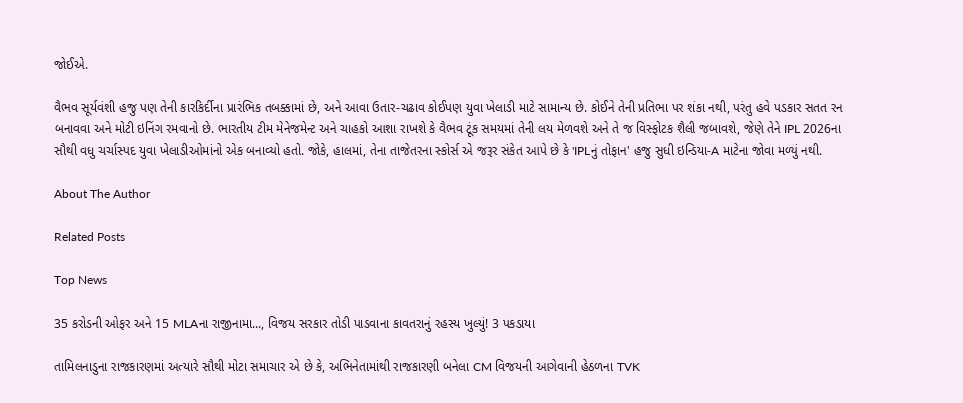જોઈએ.

વૈભવ સૂર્યવંશી હજુ પણ તેની કારકિર્દીના પ્રારંભિક તબક્કામાં છે, અને આવા ઉતાર-ચઢાવ કોઈપણ યુવા ખેલાડી માટે સામાન્ય છે. કોઈને તેની પ્રતિભા પર શંકા નથી, પરંતુ હવે પડકાર સતત રન બનાવવા અને મોટી ઇનિંગ રમવાનો છે. ભારતીય ટીમ મેનેજમેન્ટ અને ચાહકો આશા રાખશે કે વૈભવ ટૂંક સમયમાં તેની લય મેળવશે અને તે જ વિસ્ફોટક શૈલી જબાવશે, જેણે તેને IPL 2026ના સૌથી વધુ ચર્ચાસ્પદ યુવા ખેલાડીઓમાંનો એક બનાવ્યો હતો. જોકે, હાલમાં, તેના તાજેતરના સ્કોર્સ એ જરૂર સંકેત આપે છે કે 'IPLનું તોફાન' હજુ સુધી ઇન્ડિયા-A માટેના જોવા મળ્યું નથી.

About The Author

Related Posts

Top News

35 કરોડની ઓફર અને 15 MLAના રાજીનામા..., વિજય સરકાર તોડી પાડવાના કાવતરાનું રહસ્ય ખુલ્યું! 3 પકડાયા

તામિલનાડુના રાજકારણમાં અત્યારે સૌથી મોટા સમાચાર એ છે કે, અભિનેતામાંથી રાજકારણી બનેલા CM વિજયની આગેવાની હેઠળના TVK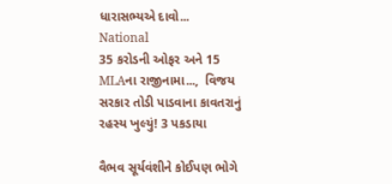ધારાસભ્યએ દાવો...
National
35 કરોડની ઓફર અને 15 MLAના રાજીનામા...,  વિજય સરકાર તોડી પાડવાના કાવતરાનું રહસ્ય ખુલ્યું! 3 પકડાયા

વૈભવ સૂર્યવંશીને કોઈપણ ભોગે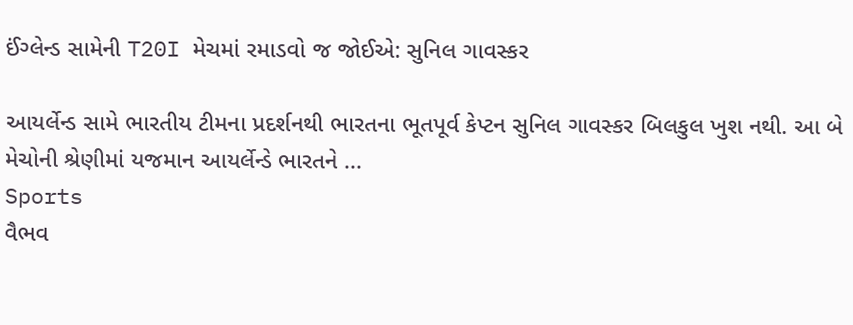ઈંગ્લેન્ડ સામેની T20I મેચમાં રમાડવો જ જોઈએ: સુનિલ ગાવસ્કર

આયર્લેન્ડ સામે ભારતીય ટીમના પ્રદર્શનથી ભારતના ભૂતપૂર્વ કેપ્ટન સુનિલ ગાવસ્કર બિલકુલ ખુશ નથી. આ બે મેચોની શ્રેણીમાં યજમાન આયર્લેન્ડે ભારતને ...
Sports
વૈભવ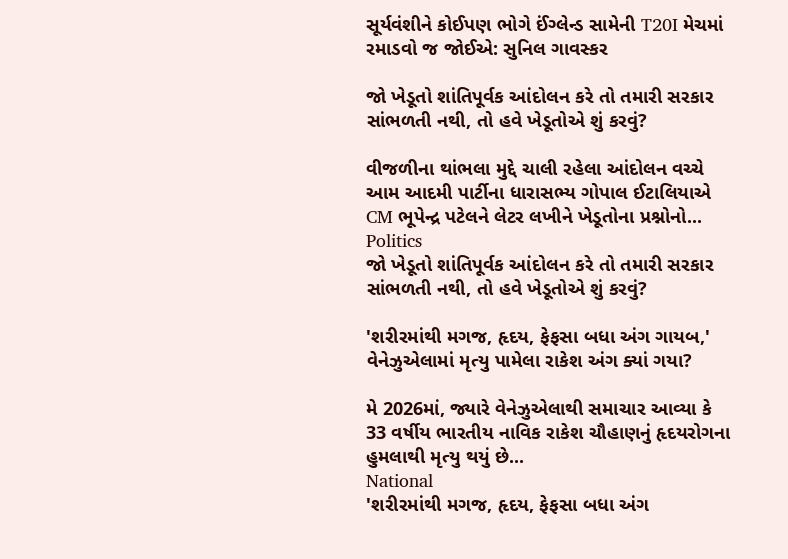સૂર્યવંશીને કોઈપણ ભોગે ઈંગ્લેન્ડ સામેની T20I મેચમાં રમાડવો જ જોઈએ: સુનિલ ગાવસ્કર

જો ખેડૂતો શાંતિપૂર્વક આંદોલન કરે તો તમારી સરકાર સાંભળતી નથી, તો હવે ખેડૂતોએ શું કરવું?

વીજળીના થાંભલા મુદ્દે ચાલી રહેલા આંદોલન વચ્ચે આમ આદમી પાર્ટીના ધારાસભ્ય ગોપાલ ઈટાલિયાએ CM ભૂપેન્દ્ર પટેલને લેટર લખીને ખેડૂતોના પ્રશ્નોનો...
Politics
જો ખેડૂતો શાંતિપૂર્વક આંદોલન કરે તો તમારી સરકાર સાંભળતી નથી, તો હવે ખેડૂતોએ શું કરવું?

'શરીરમાંથી મગજ, હૃદય, ફેફસા બધા અંગ ગાયબ,' વેનેઝુએલામાં મૃત્યુ પામેલા રાકેશ અંગ ક્યાં ગયા?

મે 2026માં, જ્યારે વેનેઝુએલાથી સમાચાર આવ્યા કે 33 વર્ષીય ભારતીય નાવિક રાકેશ ચૌહાણનું હૃદયરોગના હુમલાથી મૃત્યુ થયું છે...
National
'શરીરમાંથી મગજ, હૃદય, ફેફસા બધા અંગ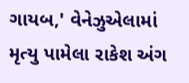ગાયબ,' વેનેઝુએલામાં મૃત્યુ પામેલા રાકેશ અંગ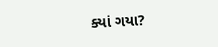ક્યાં ગયા?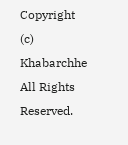Copyright (c) Khabarchhe All Rights Reserved.